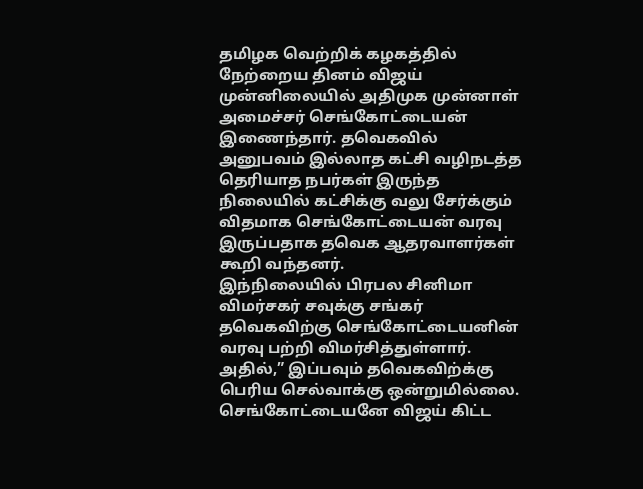தமிழக வெற்றிக் கழகத்தில் நேற்றைய தினம் விஜய் முன்னிலையில் அதிமுக முன்னாள் அமைச்சர் செங்கோட்டையன் இணைந்தார். தவெகவில் அனுபவம் இல்லாத கட்சி வழிநடத்த தெரியாத நபர்கள் இருந்த நிலையில் கட்சிக்கு வலு சேர்க்கும் விதமாக செங்கோட்டையன் வரவு இருப்பதாக தவெக ஆதரவாளர்கள் கூறி வந்தனர்.
இந்நிலையில் பிரபல சினிமா விமர்சகர் சவுக்கு சங்கர் தவெகவிற்கு செங்கோட்டையனின் வரவு பற்றி விமர்சித்துள்ளார். அதில்,” இப்பவும் தவெகவிற்க்கு பெரிய செல்வாக்கு ஒன்றுமில்லை. செங்கோட்டையனே விஜய் கிட்ட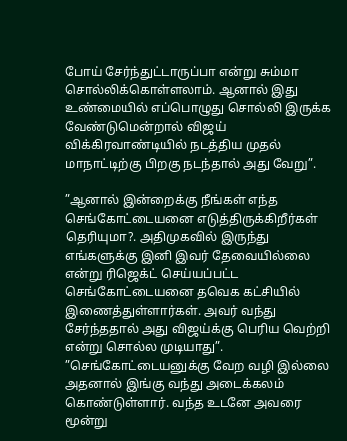போய் சேர்ந்துட்டாருப்பா என்று சும்மா சொல்லிக்கொள்ளலாம். ஆனால் இது உண்மையில் எப்பொழுது சொல்லி இருக்க வேண்டுமென்றால் விஜய் விக்கிரவாண்டியில் நடத்திய முதல் மாநாட்டிற்கு பிறகு நடந்தால் அது வேறு”.

”ஆனால் இன்றைக்கு நீங்கள் எந்த செங்கோட்டையனை எடுத்திருக்கிறீர்கள் தெரியுமா?. அதிமுகவில் இருந்து எங்களுக்கு இனி இவர் தேவையில்லை என்று ரிஜெக்ட் செய்யப்பட்ட செங்கோட்டையனை தவெக கட்சியில் இணைத்துள்ளார்கள். அவர் வந்து சேர்ந்ததால் அது விஜய்க்கு பெரிய வெற்றி என்று சொல்ல முடியாது”.
”செங்கோட்டையனுக்கு வேற வழி இல்லை அதனால் இங்கு வந்து அடைக்கலம் கொண்டுள்ளார். வந்த உடனே அவரை மூன்று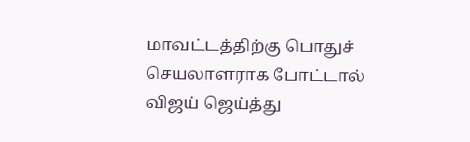மாவட்டத்திற்கு பொதுச் செயலாளராக போட்டால் விஜய் ஜெய்த்து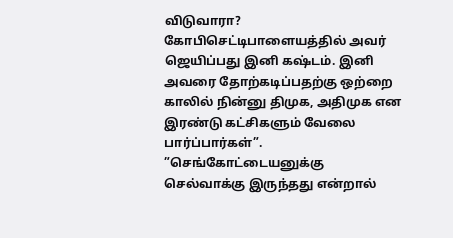விடுவாரா? கோபிசெட்டிபாளையத்தில் அவர் ஜெயிப்பது இனி கஷ்டம். இனி அவரை தோற்கடிப்பதற்கு ஒற்றை காலில் நின்னு திமுக, அதிமுக என இரண்டு கட்சிகளும் வேலை பார்ப்பார்கள்”.
”செங்கோட்டையனுக்கு செல்வாக்கு இருந்தது என்றால்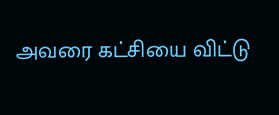அவரை கட்சியை விட்டு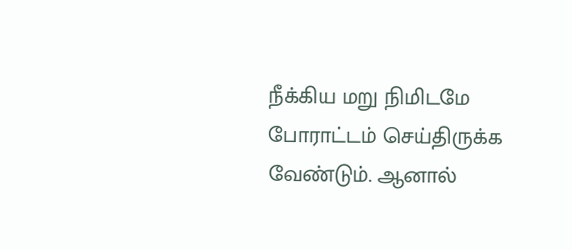நீக்கிய மறு நிமிடமே போராட்டம் செய்திருக்க வேண்டும். ஆனால்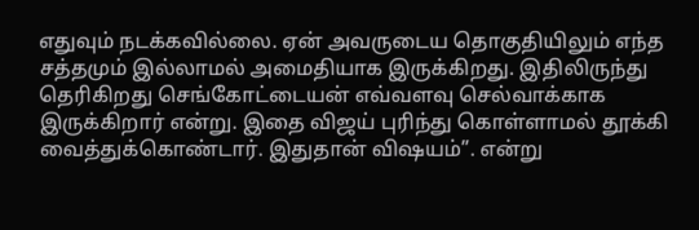எதுவும் நடக்கவில்லை. ஏன் அவருடைய தொகுதியிலும் எந்த சத்தமும் இல்லாமல் அமைதியாக இருக்கிறது. இதிலிருந்து தெரிகிறது செங்கோட்டையன் எவ்வளவு செல்வாக்காக இருக்கிறார் என்று. இதை விஜய் புரிந்து கொள்ளாமல் தூக்கி வைத்துக்கொண்டார். இதுதான் விஷயம்”. என்று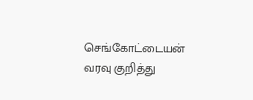செங்கோட்டையன் வரவு குறித்து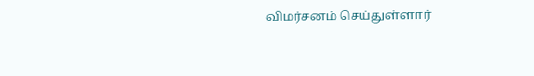விமர்சனம் செய்துள்ளார்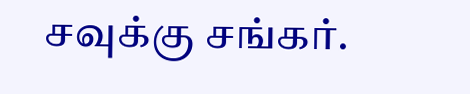சவுக்கு சங்கர்.